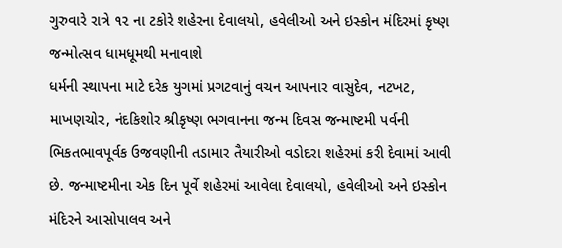ગુરુવારે રાત્રે ૧૨ ના ટકોરે શહેરના દેવાલયો, હવેલીઓ અને ઇસ્કોન મંદિરમાં કૃષ્ણ જન્મોત્સવ ધામધૂમથી મનાવાશે
ધર્મની સ્થાપના માટે દરેક યુગમાં પ્રગટવાનું વચન આપનાર વાસુદેવ, નટખટ, માખણચોર, નંદકિશોર શ્રીકૃષ્ણ ભગવાનના જન્મ દિવસ જન્માષ્ટમી પર્વની ભિકતભાવપૂર્વક ઉજવણીની તડામાર તૈયારીઓ વડોદરા શહેરમાં કરી દેવામાં આવી છે. જન્માષ્ટમીના એક દિન પૂર્વે શહેરમાં આવેલા દેવાલયો, હવેલીઓ અને ઇસ્કોન મંદિરને આસોપાલવ અને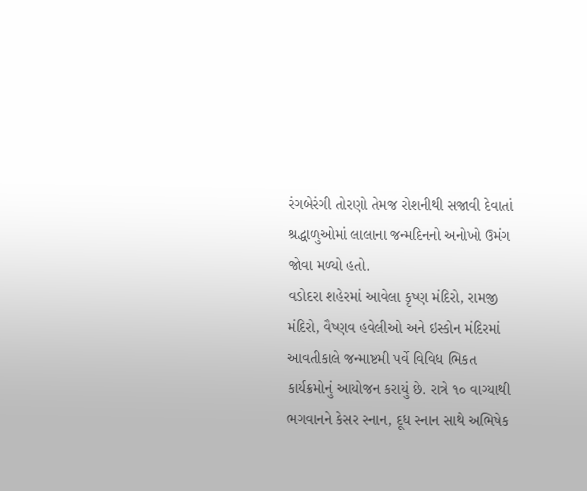રંગબેરંગી તોરણો તેમજ રોશનીથી સજાવી દેવાતાં શ્રદ્ધાળુઓમાં લાલાના જન્મદિનનો અનોખો ઉમંગ જોવા મળ્યો હતો.
વડોદરા શહેરમાં આવેલા કૃષ્ણ મંદિરો, રામજી મંદિરો, વૈષ્ણવ હવેલીઓ અને ઇસ્કોન મંદિરમાં આવતીકાલે જન્માષ્ટમી પર્વે વિવિધ ભિકત કાર્યક્રમોનું આયોજન કરાયું છે. રાત્રે ૧૦ વાગ્યાથી ભગવાનને કેસર સ્નાન, દૂધ સ્નાન સાથે અભિષેક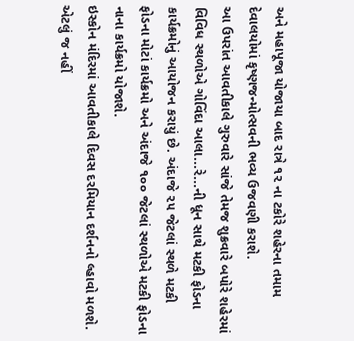અને મહાપૂજા યોજાયા બાદ રાત્રે ૧૨ ના ટકોરે શહેરના તમામ દેવાલયોમાં કૃષ્ણજન્મોત્સવની ભવ્ય ઉજવણી કરાશે.
આ ઉપરાંત આવતીકાલે ગુરુવારે સાંજે તેમજ શુક્રવારે બપોરે શહેરમાં વિવિધ સ્થળોએ ગોવિંદા આલા...રે...ની ધૂન સાથે મટકી ફોડના કાર્યક્રમોનું આયોજન કરાયું છે. અંદાજે ૨૫ જેટલાં સ્થળે મટકી ફોડના મોટાં કાર્યક્રમો અને અંદાજે ૧૦૦ જેટલાં સ્થળોએ મટકી ફોડના નાના કાર્યક્રમો યોજાશે.
ઇસ્કોન મંદિરમાં આવતીકાલે દિવસ દરમિયાન દર્શનનો લ્હાવો મળશે. એટલું જ નહીં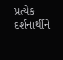પ્રત્યેક દર્શનાર્થીને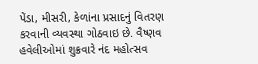પેંડા, મીસરી, કેળાંના પ્રસાદનું વિતરણ કરવાની વ્યવસ્થા ગોઠવાઇ છે. વૈષ્ણવ હવેલીઓમાં શુક્રવારે નંદ મહોત્સવ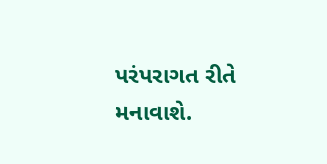પરંપરાગત રીતે મનાવાશે.